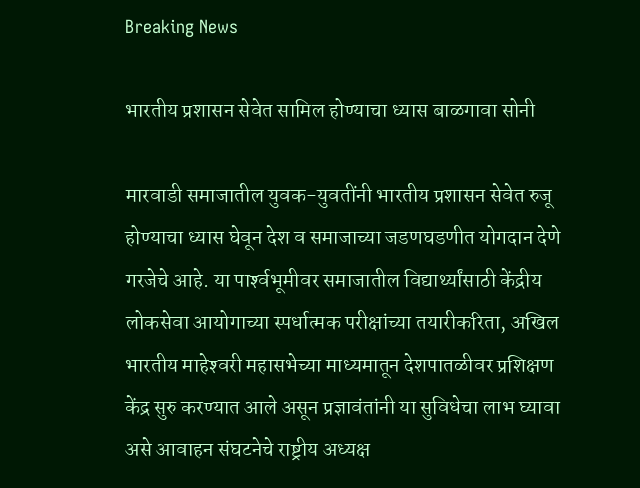Breaking News

भारतीय प्रशासन सेवेत सामिल होण्याचा ध्यास बाळगावा सोनी

मारवाडी समाजातील युवक-युवतींनी भारतीय प्रशासन सेवेत रुजू होण्याचा ध्यास घेवून देश व समाजाच्या जडणघडणीत योगदान देणे गरजेचे आहे. या पार्श्‍वभूमीवर समाजातील विद्यार्थ्यांसाठी केंद्रीय लोकसेवा आयोगाच्या स्पर्धात्मक परीक्षांच्या तयारीकरिता, अखिल भारतीय माहेश्‍वरी महासभेच्या माध्यमातून देशपातळीवर प्रशिक्षण केंद्र सुरु करण्यात आले असून प्रज्ञावंतांनी या सुविधेचा लाभ घ्यावा असे आवाहन संघटनेचे राष्ट्रीय अध्यक्ष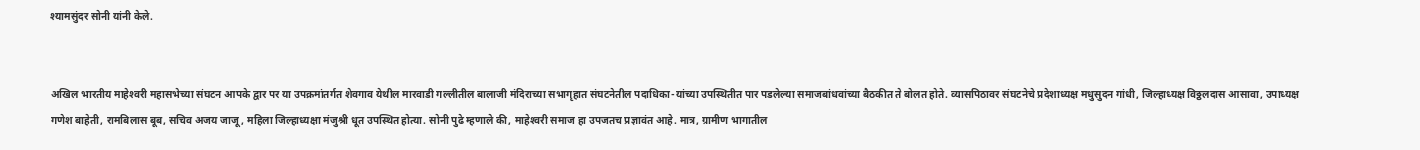श्यामसुंदर सोनी यांनी केले.


अखिल भारतीय माहेश्‍वरी महासभेच्या संघटन आपके द्वार पर या उपक्रमांतर्गत शेवगाव येथील मारवाडी गल्लीतील बालाजी मंदिराच्या सभागृहात संघटनेतील पदाधिका-यांच्या उपस्थितीत पार पडलेल्या समाजबांधवांच्या बैठकीत ते बोलत होते. व्यासपिठावर संघटनेचे प्रदेशाध्यक्ष मधुसुदन गांधी, जिल्हाध्यक्ष विठ्ठलदास आसावा, उपाध्यक्ष गणेश बाहेती, रामबिलास बूब, सचिव अजय जाजू, महिला जिल्हाध्यक्षा मंजुश्री धूत उपस्थित होत्या. सोनी पुढे म्हणाले की, माहेश्‍वरी समाज हा उपजतच प्रज्ञावंत आहे. मात्र, ग्रामीण भागातील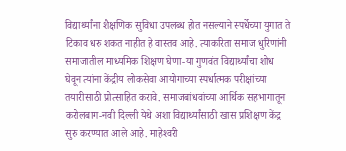विद्यार्थ्यांना शैक्षणिक सुविधा उपलब्ध होत नसल्याने स्पर्धेच्या युगात ते टिकाव धरु शकत नाहीत हे वास्तव आहे. त्याकरिता समाज धुरिणांनी समाजातील माध्यमिक शिक्षण घेणा-या गुणवंत विद्यार्थ्यांचा शोध घेवून त्यांना केंद्रीय लोकसेवा आयोगाच्या स्पर्धात्मक परीक्षांच्या तयारीसाठी प्रोत्साहित करावे. समाजबांधवांच्या आर्थिक सहभागातून करोलबाग-नवी दिल्ली येथे अशा विद्यार्थ्यांसाठी खास प्रशिक्षण केंद्र सुरु करण्यात आले आहे. माहेश्‍वरी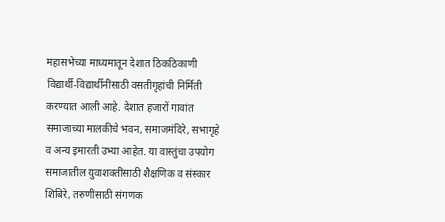महासभेच्या माध्यमातून देशात ठिकठिकाणी विद्यार्थी-विद्यार्थीनींसाठी वसतीगृहांची निर्मिती करण्यात आली आहे. देशात हजारों गावांत समाजाच्या मालकीचे भवन, समाजमंदिरे, सभागृहे व अन्य इमारती उभ्या आहेत. या वास्तुंचा उपयोग समाजातील युवाशक्तींसाठी शैक्षणिक व संस्कार शिबिरे, तरुणींसाठी संगणक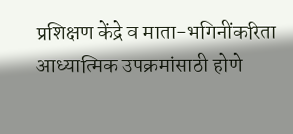प्रशिक्षण केंद्रे व माता-भगिनींकरिता आध्यात्मिक उपक्रमांसाठी होणे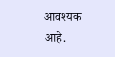आवश्यक आहे.